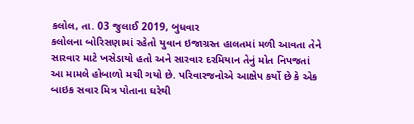કલોલ, તા. 03 જુલાઈ 2019, બુધવાર
કલોલના બોરિસણામાં રહેતો યુવાન ઇજાગ્રસ્ત હાલતમાં મળી આવતા તેને સારવાર માટે ખસેડાયો હતો અને સારવાર દરમિયાન તેનું મોત નિપજતાં આ મામલે હોબાળો મચી ગયો છે. પરિવારજનોએ આક્ષેપ કર્યો છે કે એક બાઇક સવાર મિત્ર પોતાના ઘરેથી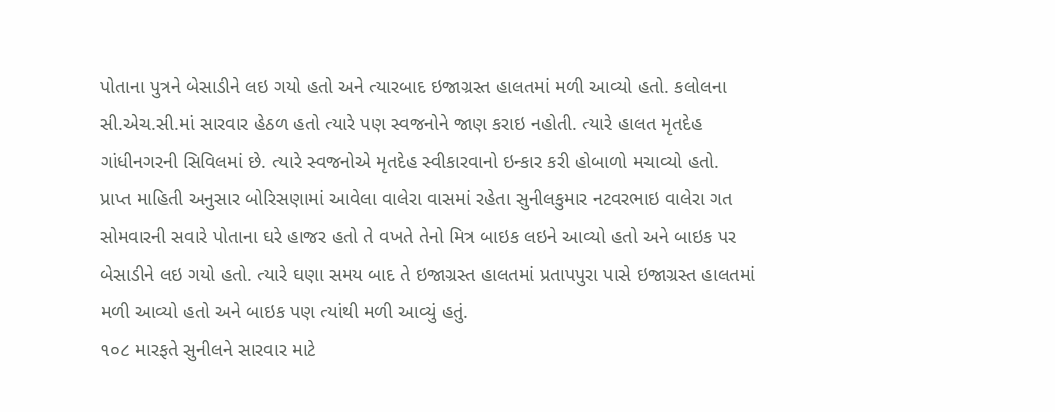પોતાના પુત્રને બેસાડીને લઇ ગયો હતો અને ત્યારબાદ ઇજાગ્રસ્ત હાલતમાં મળી આવ્યો હતો. કલોલના સી.એચ.સી.માં સારવાર હેઠળ હતો ત્યારે પણ સ્વજનોને જાણ કરાઇ નહોતી. ત્યારે હાલત મૃતદેહ ગાંધીનગરની સિવિલમાં છે. ત્યારે સ્વજનોએ મૃતદેહ સ્વીકારવાનો ઇન્કાર કરી હોબાળો મચાવ્યો હતો.
પ્રાપ્ત માહિતી અનુસાર બોરિસણામાં આવેલા વાલેરા વાસમાં રહેતા સુનીલકુમાર નટવરભાઇ વાલેરા ગત સોમવારની સવારે પોતાના ઘરે હાજર હતો તે વખતે તેનો મિત્ર બાઇક લઇને આવ્યો હતો અને બાઇક પર બેસાડીને લઇ ગયો હતો. ત્યારે ઘણા સમય બાદ તે ઇજાગ્રસ્ત હાલતમાં પ્રતાપપુરા પાસે ઇજાગ્રસ્ત હાલતમાં મળી આવ્યો હતો અને બાઇક પણ ત્યાંથી મળી આવ્યું હતું.
૧૦૮ મારફતે સુનીલને સારવાર માટે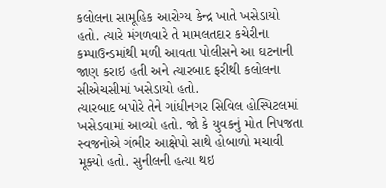કલોલના સામૂહિક આરોગ્ય કેન્દ્ર ખાતે ખસેડાયો હતો. ત્યારે મંગળવારે તે મામલતદાર કચેરીના કમ્પાઉન્ડમાંથી મળી આવતા પોલીસને આ ઘટનાની જાણ કરાઇ હતી અને ત્યારબાદ ફરીથી કલોલના સીએચસીમાં ખસેડાયો હતો.
ત્યારબાદ બપોરે તેને ગાંધીનગર સિવિલ હોસ્પિટલમાં ખસેડવામાં આવ્યો હતો. જો કે યુવકનું મોત નિપજતા સ્વજનોએ ગંભીર આક્ષેપો સાથે હોબાળો મચાવી મૂક્યો હતો. સુનીલની હત્યા થઇ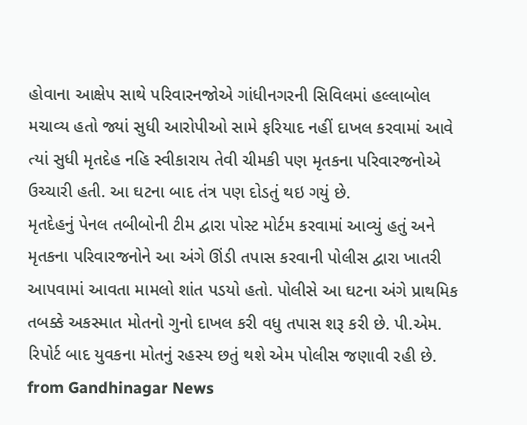હોવાના આક્ષેપ સાથે પરિવારનજોએ ગાંધીનગરની સિવિલમાં હલ્લાબોલ મચાવ્ય હતો જ્યાં સુધી આરોપીઓ સામે ફરિયાદ નહીં દાખલ કરવામાં આવે ત્યાં સુધી મૃતદેહ નહિ સ્વીકારાય તેવી ચીમકી પણ મૃતકના પરિવારજનોએ ઉચ્ચારી હતી. આ ઘટના બાદ તંત્ર પણ દોડતું થઇ ગયું છે.
મૃતદેહનું પેનલ તબીબોની ટીમ દ્વારા પોસ્ટ મોર્ટમ કરવામાં આવ્યું હતું અને મૃતકના પરિવારજનોને આ અંગે ઊંડી તપાસ કરવાની પોલીસ દ્વારા ખાતરી આપવામાં આવતા મામલો શાંત પડયો હતો. પોલીસે આ ઘટના અંગે પ્રાથમિક તબક્કે અકસ્માત મોતનો ગુનો દાખલ કરી વધુ તપાસ શરૂ કરી છે. પી.એમ. રિપોર્ટ બાદ યુવકના મોતનું રહસ્ય છતું થશે એમ પોલીસ જણાવી રહી છે.
from Gandhinagar News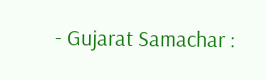- Gujarat Samachar :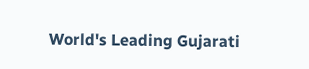World's Leading Gujarati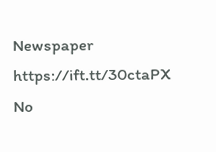Newspaper https://ift.tt/30ctaPX
No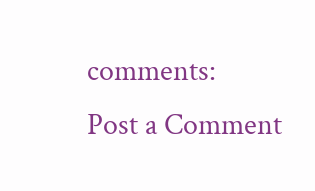comments:
Post a Comment